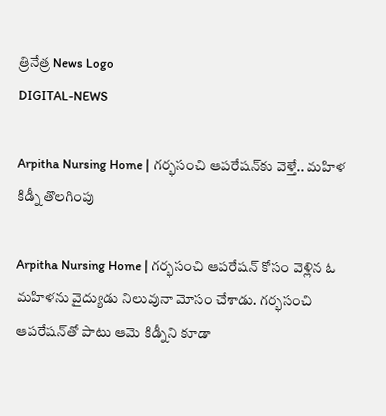త్రినేత్ర News Logo
DIGITAL-NEWS

Arpitha Nursing Home | గర్భసంచి ఆపరేషన్‌కు వెళ్తే.. మహిళ కిడ్నీ తొల‌గింపు

Arpitha Nursing Home | గ‌ర్భ‌సంచి ఆప‌రేష‌న్ కోసం వెళ్లిన ఓ మ‌హిళ‌ను వైద్యుడు నిలువునా మోసం చేశాడు. గ‌ర్భ‌సంచి ఆప‌రేష‌న్‌తో పాటు ఆమె కిడ్నీని కూడా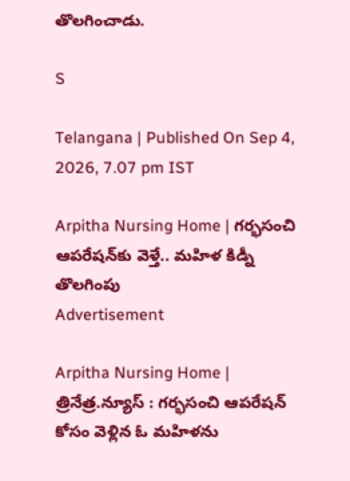తొల‌గించాడు.

S

Telangana | Published On Sep 4, 2026, 7.07 pm IST

Arpitha Nursing Home | గర్భసంచి ఆపరేషన్‌కు వెళ్తే.. మహిళ కిడ్నీ తొల‌గింపు
Advertisement

Arpitha Nursing Home | త్రినేత్ర‌.న్యూస్ : గ‌ర్భ‌సంచి ఆప‌రేష‌న్ కోసం వెళ్లిన ఓ మ‌హిళ‌ను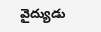వైద్యుడు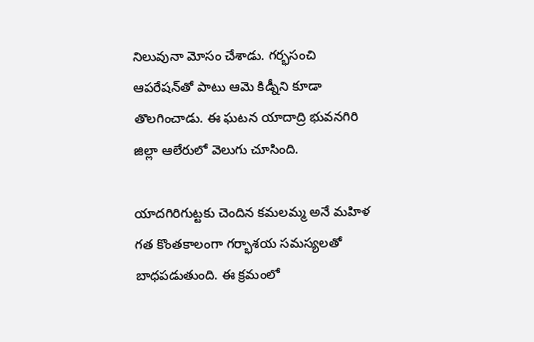నిలువునా మోసం చేశాడు. గ‌ర్భ‌సంచి ఆప‌రేష‌న్‌తో పాటు ఆమె కిడ్నీని కూడా తొల‌గించాడు. ఈ ఘ‌ట‌న యాదాద్రి భువ‌న‌గిరి జిల్లా ఆలేరులో వెలుగు చూసింది.

యాద‌గిరిగుట్ట‌కు చెందిన క‌మ‌ల‌మ్మ అనే మ‌హిళ గ‌త కొంత‌కాలంగా గ‌ర్భాశ‌య స‌మ‌స్య‌ల‌తో బాధ‌ప‌డుతుంది. ఈ క్ర‌మంలో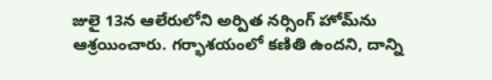జులై 13న ఆలేరులోని అర్పిత న‌ర్సింగ్ హోమ్‌ను ఆశ్ర‌యించారు. గ‌ర్భాశ‌యంలో క‌ణితి ఉంద‌ని, దాన్ని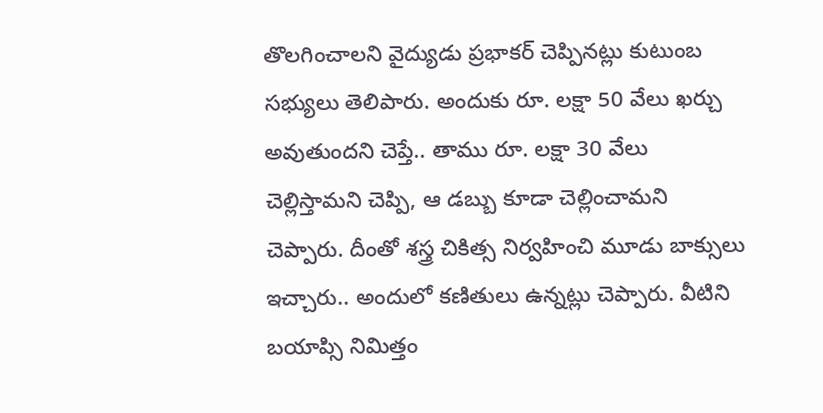తొల‌గించాల‌ని వైద్యుడు ప్ర‌భాక‌ర్ చెప్పిన‌ట్లు కుటుంబ స‌భ్యులు తెలిపారు. అందుకు రూ. ల‌క్షా 50 వేలు ఖ‌ర్చు అవుతుంద‌ని చెప్తే.. తాము రూ. ల‌క్షా 30 వేలు చెల్లిస్తామ‌ని చెప్పి, ఆ డ‌బ్బు కూడా చెల్లించామ‌ని చెప్పారు. దీంతో శ‌స్త్ర చికిత్స నిర్వ‌హించి మూడు బాక్సులు ఇచ్చారు.. అందులో క‌ణితులు ఉన్న‌ట్లు చెప్పారు. వీటిని బ‌యాప్సి నిమిత్తం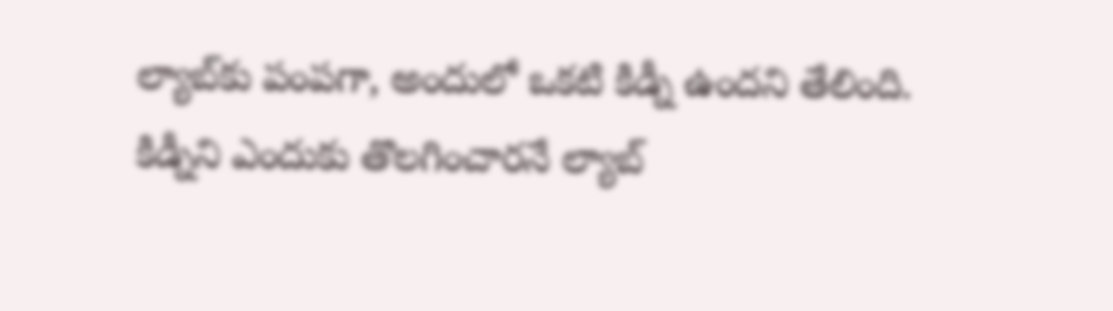ల్యాబ్‌కు పంప‌గా, అందులో ఒక‌టి కిడ్నీ ఉంద‌ని తేలింది. కిడ్నీని ఎందుకు తొల‌గించార‌నే ల్యాబ్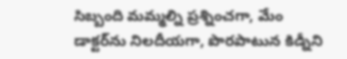సిబ్బంది మ‌మ్మ‌ల్ని ప్ర‌శ్నించ‌గా, మేం డాక్ట‌ర్‌ను నిల‌దీయ‌గా, పొర‌పాటున కిడ్నీని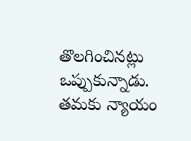తొల‌గించిన‌ట్లు ఒప్పుకున్నాడు. త‌మ‌కు న్యాయం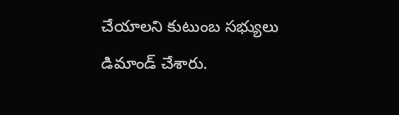చేయాల‌ని కుటుంబ స‌భ్యులు డిమాండ్ చేశారు.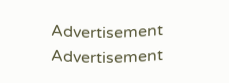Advertisement
Advertisement